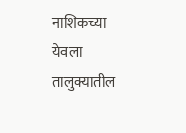नाशिकच्या येवला तालुक्यातील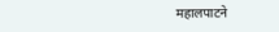महालपाटने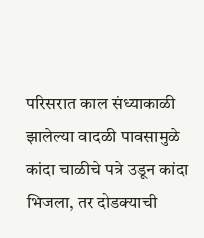परिसरात काल संध्याकाळी झालेल्या वादळी पावसामुळे कांदा चाळीचे पत्रे उडून कांदा भिजला, तर दोडक्याची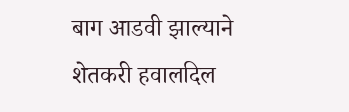बाग आडवी झाल्याने शेतकरी हवालदिल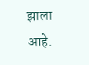झाला आहे.